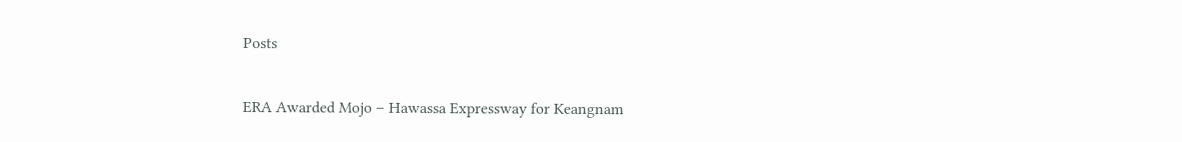Posts

ERA Awarded Mojo – Hawassa Expressway for Keangnam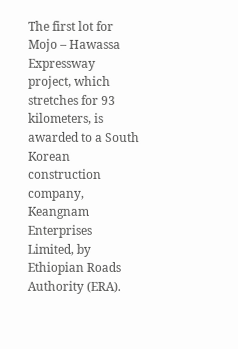The first lot for Mojo – Hawassa Expressway project, which stretches for 93 kilometers, is awarded to a South Korean construction company, Keangnam Enterprises Limited, by Ethiopian Roads Authority (ERA).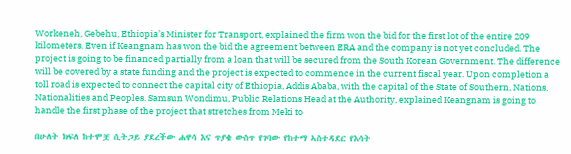Workeneh, Gebehu, Ethiopia’s Minister for Transport, explained the firm won the bid for the first lot of the entire 209 kilometers. Even if Keangnam has won the bid the agreement between ERA and the company is not yet concluded. The project is going to be financed partially from a loan that will be secured from the South Korean Government. The difference will be covered by a state funding and the project is expected to commence in the current fiscal year. Upon completion a toll road is expected to connect the capital city of Ethiopia, Addis Ababa, with the capital of the State of Southern, Nations, Nationalities and Peoples. Samsun Wondimu, Public Relations Head at the Authority, explained Keangnam is going to handle the first phase of the project that stretches from Meki to

በሁለት ክፍለ ከተሞቿ ሲትጋይ ያደረችው ሐዋሳ እና ጥያቄ ውስጥ የገባው የከተማ ኣስተዳደር የእሳት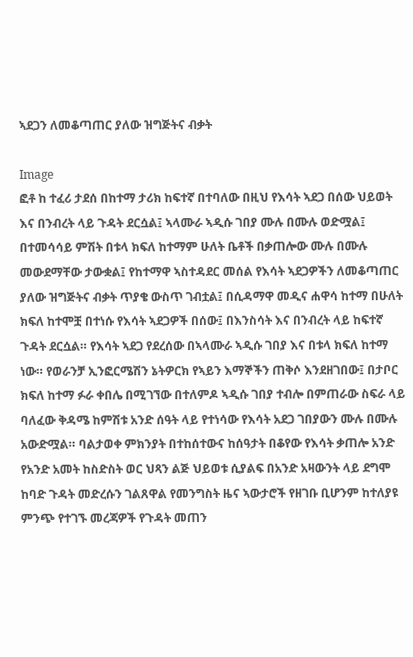ኣደጋን ለመቆጣጠር ያለው ዝግጅትና ብቃት

Image
ፎቶ ከ ተፈሪ ታደሰ በከተማ ታሪክ ከፍተኛ በተባለው በዚህ የእሳት ኣደጋ በሰው ህይወት እና በንብረት ላይ ጉዳት ደርሷል፤ ኣላሙራ ኣዲሱ ገበያ ሙሉ በሙሉ ወድሟል፤ በተመሳሳይ ምሽት በቱላ ክፍለ ከተማም ሁለት ቤቶች በቃጠሎው ሙሉ በሙሉ መውደማቸው ታውቋል፤ የከተማዋ ኣስተዳደር መሰል የእሳት ኣደጋዎችን ለመቆጣጠር ያለው ዝግጅትና ብቃት ጥያቄ ውስጥ ገብቷል፤ በሲዳማዋ መዲና ሐዋሳ ከተማ በሁለት ክፍለ ከተሞቿ በተነሱ የእሳት ኣደጋዎች በሰው፤ በእንስሳት እና በንብረት ላይ ከፍተኛ ጉዳት ደርሷል። የእሳት ኣደጋ የደረሰው በኣላሙራ ኣዲሱ ገበያ እና በቱላ ክፍለ ከተማ ነው። የወራንቻ ኢንፎርሜሽን ኔትዎርክ የኣይን እማኞችን ጠቅሶ እንደዘገበው፤ በታቦር ክፍለ ከተማ ፉራ ቀበሌ በሚገኘው በተለምዶ ኣዲሱ ገበያ ተብሎ በምጠራው ስፍራ ላይ ባለፈው ቅዳሜ ከምሽቱ አንድ ሰዓት ላይ የተነሳው የእሳት አደጋ ገበያውን ሙሉ በሙሉ አውድሟል። ባልታወቀ ምክንያት በተከሰተውና ከሰዓታት በቆየው የእሳት ቃጠሎ አንድ የአንድ አመት ከስድስት ወር ህጻን ልጅ ህይወቱ ሲያልፍ በአንድ አዛውንት ላይ ደግሞ ከባድ ጉዳት መድረሱን ገልጸዋል የመንግስት ዜና ኣውታሮች የዘገቡ ቢሆንም ከተለያዩ ምንጭ የተገኙ መረጃዎች የጉዳት መጠን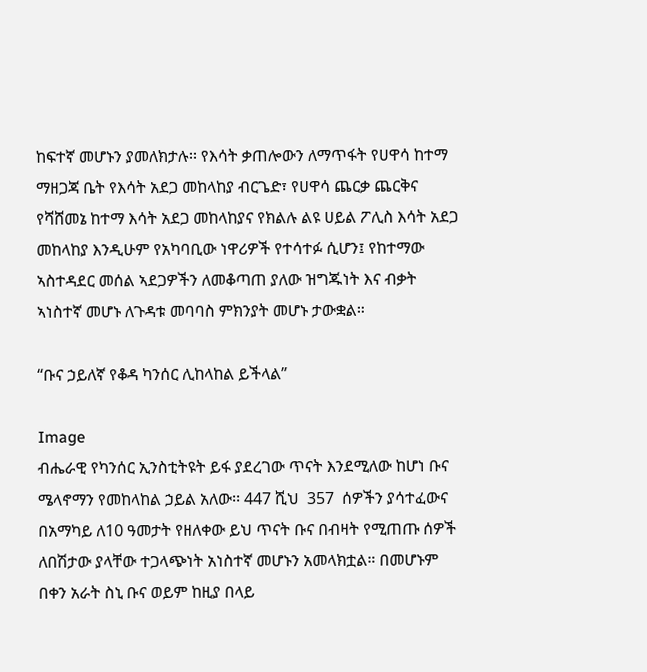ከፍተኛ መሆኑን ያመለክታሉ፡፡ የእሳት ቃጠሎውን ለማጥፋት የሀዋሳ ከተማ ማዘጋጃ ቤት የእሳት አደጋ መከላከያ ብርጌድ፣ የሀዋሳ ጨርቃ ጨርቅና የሻሸመኔ ከተማ እሳት አደጋ መከላከያና የክልሉ ልዩ ሀይል ፖሊስ እሳት አደጋ መከላከያ እንዲሁም የአካባቢው ነዋሪዎች የተሳተፉ ሲሆን፤ የከተማው ኣስተዳደር መሰል ኣደጋዎችን ለመቆጣጠ ያለው ዝግጁነት እና ብቃት ኣነስተኛ መሆኑ ለጉዳቱ መባባስ ምክንያት መሆኑ ታውቋል።

“ቡና ኃይለኛ የቆዳ ካንሰር ሊከላከል ይችላል”

Image
ብሔራዊ የካንሰር ኢንስቲትዩት ይፋ ያደረገው ጥናት እንደሚለው ከሆነ ቡና ሜላኖማን የመከላከል ኃይል አለው፡፡ 447 ሺህ  357  ሰዎችን ያሳተፈውና በአማካይ ለ10 ዓመታት የዘለቀው ይህ ጥናት ቡና በብዛት የሚጠጡ ሰዎች ለበሽታው ያላቸው ተጋላጭነት አነስተኛ መሆኑን አመላክቷል። በመሆኑም በቀን አራት ስኒ ቡና ወይም ከዚያ በላይ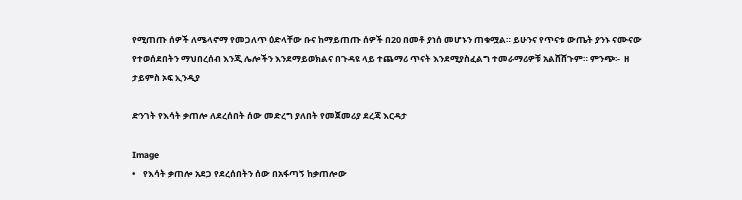የሚጠጡ ሰዎች ለሜላኖማ የመጋለጥ ዕድላቸው ቡና ከማይጠጡ ሰዎች በ20 በመቶ ያነሰ መሆኑን ጠቁሟል። ይሁንና የጥናቱ ውጤት ያንኑ ናሙናው የተወሰደበትን ማህበረሰብ እንጂ ሌሎችን እንደማይወክልና በጉዳዩ ላይ ተጨማሪ ጥናት እንደሚያስፈልግ ተመራማሪዎቹ አልሸሸጉም። ምንጭ፡-  ዘ ታይምስ ኦፍ ኢንዲያ

ድንገት የእሳት ቃጠሎ ለደረሰበት ሰው መድረግ ያለበት የመጀመሪያ ደረጃ እርዳታ

Image
•    የእሳት ቃጠሎ አደጋ የደረሰበትን ሰው በአፋጣኝ ከቃጠሎው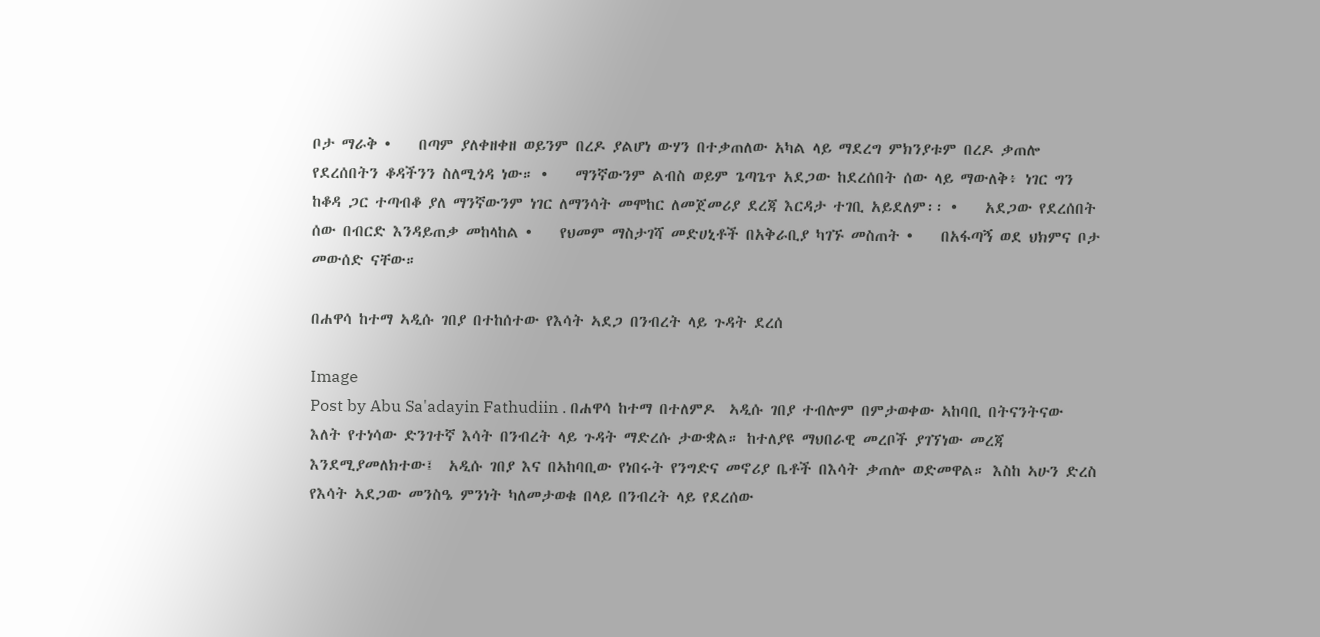ቦታ ማራቅ •    በጣም ያለቀዘቀዘ ወይንም በረዶ ያልሆነ ውሃን በተቃጠለው አካል ላይ ማደረግ ምክንያቱም በረዶ ቃጠሎ የደረሰበትን ቆዳችንን ስለሚጎዳ ነው። •    ማንኛውንም ልብስ ወይም ጌጣጌጥ አደጋው ከደረሰበት ሰው ላይ ማውለቅ፥ ነገር ግን ከቆዳ ጋር ተጣብቆ ያለ ማንኛውንም ነገር ለማንሳት መሞከር ለመጀመሪያ ደረጃ እርዳታ ተገቢ አይደለም፡፡ •    አደጋው የደረሰበት ሰው በብርድ እንዳይጠቃ መከላከል •    የህመም ማስታገሻ መድሀኒቶች በአቅራቢያ ካገኙ መስጠት •    በአፋጣኝ ወደ ህክምና ቦታ መውሰድ ናቸው።

በሐዋሳ ከተማ ኣዲሱ ገበያ በተከሰተው የእሳት ኣደጋ በንብረት ላይ ጉዳት ደረሰ

Image
Post by Abu Sa'adayin Fathudiin . በሐዋሳ ከተማ በተለምዶ  ኣዲሱ ገበያ ተብሎም በምታወቀው ኣከባቢ በትናንትናው እለት የተነሳው ድንገተኛ እሳት በንብረት ላይ ጉዳት ማድረሱ ታውቋል። ከተለያዩ ማህበራዊ መረቦች ያገኘነው መረጃ እንደሚያመለክተው፤  አዲሱ ገበያ እና በኣከባቢው የነበሩት የንግድና መኖሪያ ቤቶች በእሳት ቃጠሎ ወድመዋል። እስከ ኣሁን ድረስ የእሳት ኣደጋው መንስዔ ምንነት ካለመታወቁ በላይ በንብረት ላይ የደረሰው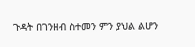ጉዳት በገንዘብ ስተመን ምን ያህል ልሆን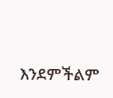እንደምችልም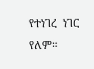የተነገረ  ነገር የለም።